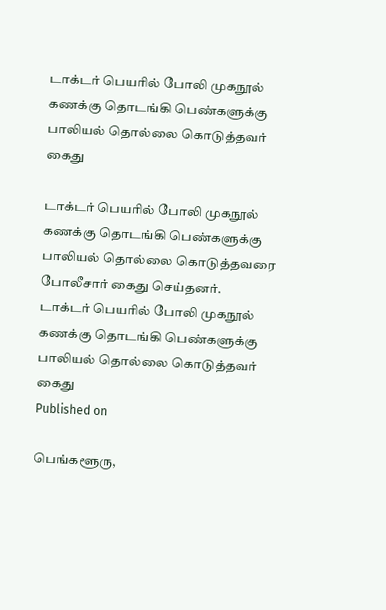டாக்டர் பெயரில் போலி முகநூல் கணக்கு தொடங்கி பெண்களுக்கு பாலியல் தொல்லை கொடுத்தவர் கைது

டாக்டர் பெயரில் போலி முகநூல் கணக்கு தொடங்கி பெண்களுக்கு பாலியல் தொல்லை கொடுத்தவரை போலீசார் கைது செய்தனர்.
டாக்டர் பெயரில் போலி முகநூல் கணக்கு தொடங்கி பெண்களுக்கு பாலியல் தொல்லை கொடுத்தவர் கைது
Published on

பெங்களூரு,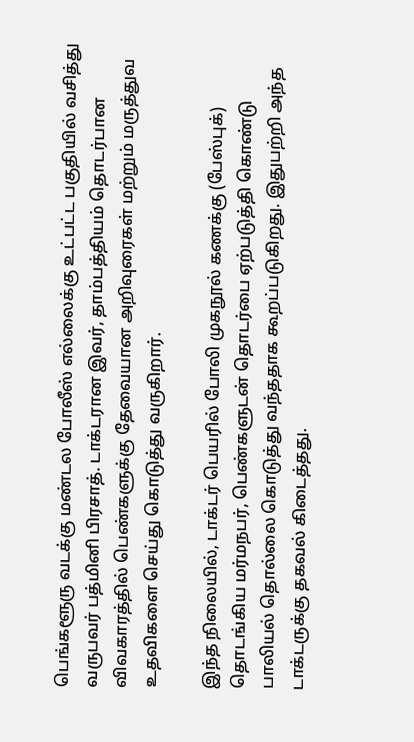பெங்களூரு வடக்கு மண்டல போலீஸ் எல்லைக்கு உட்பட்ட பகுதியில் வசித்து வருபவர் பத்மினி பிரசாத். டாக்டரான இவர், தாம்பத்தியம் தொடர்பான விவகாரத்தில் பெண்களுக்கு தேவையான அறிவுரைகள் மற்றும் மருத்துவ உதவிகளை செய்து கொடுத்து வருகிறார்.

இந்த நிலையில், டாக்டர் பெயரில் போலி முகநூல் கணக்கு (பேஸ்புக்) தொடங்கிய மர்மநபர், பெண்களுடன் தொடர்பை ஏற்படுத்தி கொண்டு பாலியல் தொல்லை கொடுத்து வந்ததாக கூறப்படுகிறது. இதுபற்றி அந்த டாக்டருக்கு தகவல் கிடைத்தது.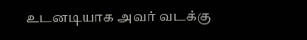உடனடியாக அவர் வடக்கு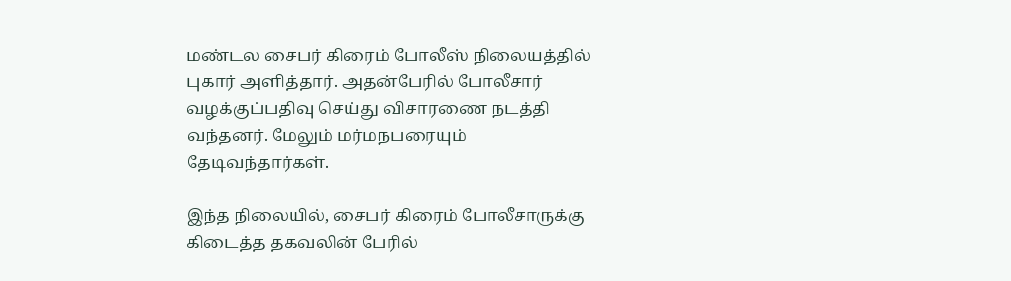மண்டல சைபர் கிரைம் போலீஸ் நிலையத்தில் புகார் அளித்தார். அதன்பேரில் போலீசார் வழக்குப்பதிவு செய்து விசாரணை நடத்தி வந்தனர். மேலும் மர்மநபரையும் தேடிவந்தார்கள்.

இந்த நிலையில், சைபர் கிரைம் போலீசாருக்கு கிடைத்த தகவலின் பேரில்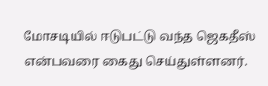மோசடியில் ஈடுபட்டு வந்த ஜெகதீஸ் என்பவரை கைது செய்துள்ளனர்.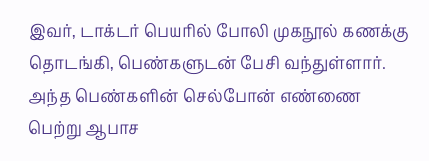இவர், டாக்டர் பெயரில் போலி முகநூல் கணக்கு தொடங்கி, பெண்களுடன் பேசி வந்துள்ளார். அந்த பெண்களின் செல்போன் எண்ணை பெற்று ஆபாச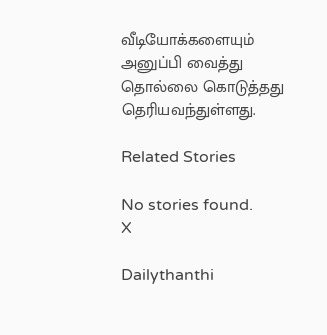வீடியோக்களையும் அனுப்பி வைத்து தொல்லை கொடுத்தது தெரியவந்துள்ளது.

Related Stories

No stories found.
X

Dailythanthi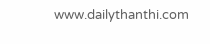www.dailythanthi.com